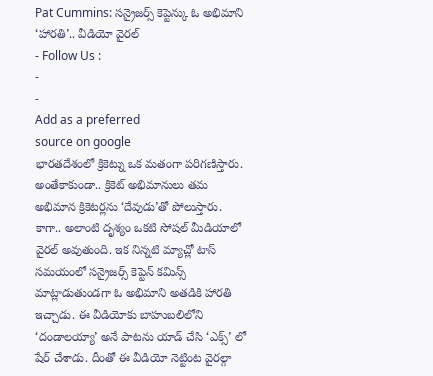Pat Cummins: సన్రైజర్స్ కెప్టెన్కు ఓ అభిమాని ‘హారతి’.. వీడియో వైరల్
- Follow Us :
-
-
Add as a preferred
source on google
భారతదేశంలో క్రికెట్ను ఒక మతంగా పరిగణిస్తారు. అంతేకాకుండా.. క్రికెట్ అభిమానులు తమ అభిమాన క్రికెటర్లను ‘దేవుడు’తో పోలుస్తారు. కాగా.. అలాంటి దృశ్యం ఒకటి సోషల్ మీడియాలో వైరల్ అవుతుంది. ఇక నిన్నటి మ్యాచ్లో టాస్ సమయంలో సన్రైజర్స్ కెప్టెన్ కమిన్స్ మాట్లాడుతుండగా ఓ అభిమాని అతడికి హారతి ఇచ్చాడు. ఈ వీడియోకు బాహుబలిలోని ‘దండాలయ్యా’ అనే పాటను యాడ్ చేసి ‘ఎక్స్’ లో షేర్ చేశాడు. దీంతో ఈ వీడియో నెట్టింట వైరల్గా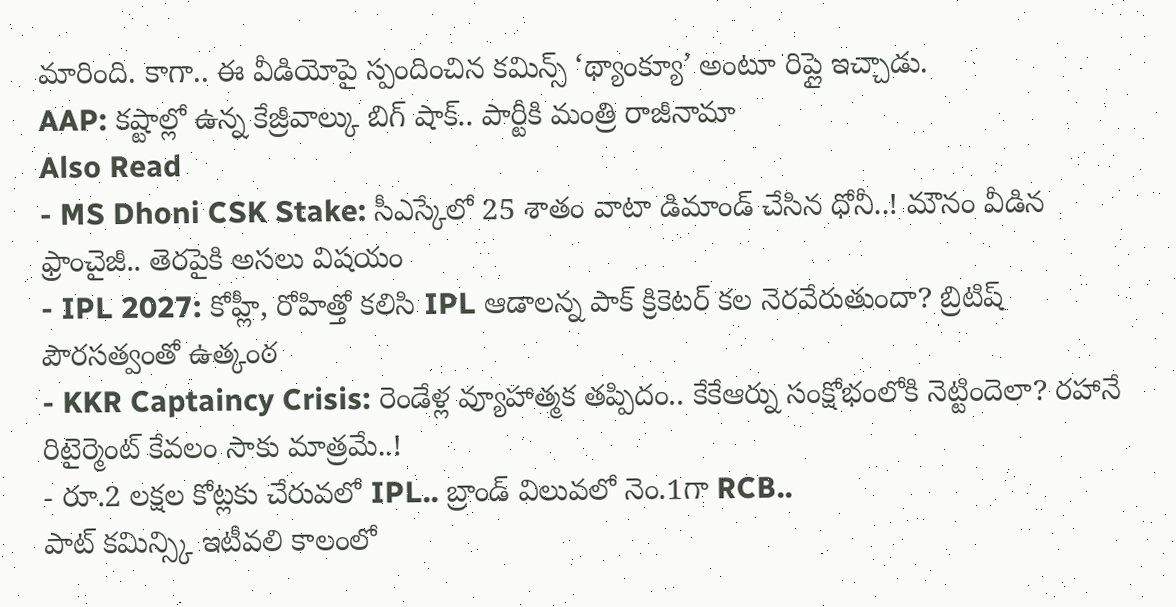మారింది. కాగా.. ఈ వీడియోపై స్పందించిన కమిన్స్ ‘థ్యాంక్యూ’ అంటూ రిప్లై ఇచ్చాడు.
AAP: కష్టాల్లో ఉన్న కేజ్రీవాల్కు బిగ్ షాక్.. పార్టీకి మంత్రి రాజీనామా
Also Read
- MS Dhoni CSK Stake: సీఎస్కేలో 25 శాతం వాటా డిమాండ్ చేసిన ధోనీ..! మౌనం వీడిన ఫ్రాంచైజీ.. తెరపైకి అసలు విషయం
- IPL 2027: కోహ్లీ, రోహిత్తో కలిసి IPL ఆడాలన్న పాక్ క్రికెటర్ కల నెరవేరుతుందా? బ్రిటిష్ పౌరసత్వంతో ఉత్కంఠ
- KKR Captaincy Crisis: రెండేళ్ల వ్యూహాత్మక తప్పిదం.. కేకేఆర్ను సంక్షోభంలోకి నెట్టిందెలా? రహానే రిటైర్మెంట్ కేవలం సాకు మాత్రమే..!
- రూ.2 లక్షల కోట్లకు చేరువలో IPL.. బ్రాండ్ విలువలో నెం.1గా RCB..
పాట్ కమిన్స్కి ఇటీవలి కాలంలో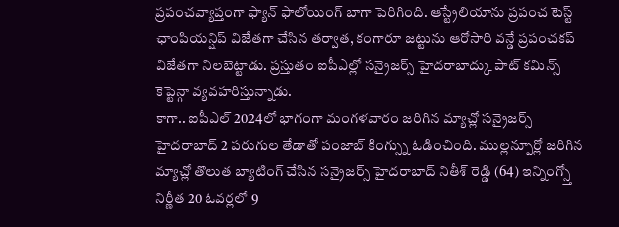ప్రపంచవ్యాప్తంగా ఫ్యాన్ ఫాలోయింగ్ బాగా పెరిగింది. ఆస్ట్రేలియాను ప్రపంచ టెస్ట్ ఛాంపియన్షిప్ విజేతగా చేసిన తర్వాత, కంగారూ జట్టును ఆరోసారి వన్డే ప్రపంచకప్ విజేతగా నిలబెట్టాడు. ప్రస్తుతం ఐపీఎల్లో సన్రైజర్స్ హైదరాబాద్కు పాట్ కమిన్స్ కెప్టెన్గా వ్యవహరిస్తున్నాడు.
కాగా.. ఐపీఎల్ 2024లో భాగంగా మంగళవారం జరిగిన మ్యాచ్లో సన్రైజర్స్ హైదరాబాద్ 2 పరుగుల తేడాతో పంజాబ్ కింగ్స్ను ఓడించింది. ముల్లన్పూర్లో జరిగిన మ్యాచ్లో తొలుత బ్యాటింగ్ చేసిన సన్రైజర్స్ హైదరాబాద్ నితీశ్ రెడ్డి (64) ఇన్నింగ్స్తో నిర్ణీత 20 ఓవర్లలో 9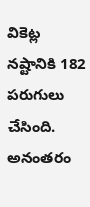వికెట్ల నష్టానికి 182 పరుగులు చేసింది. అనంతరం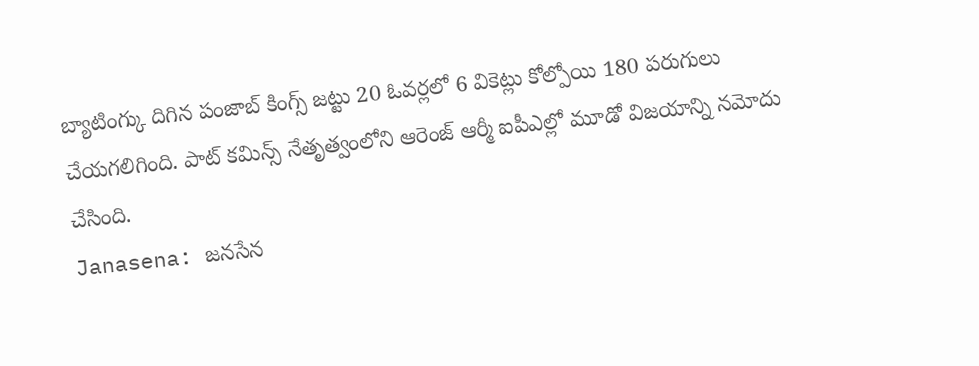బ్యాటింగ్కు దిగిన పంజాబ్ కింగ్స్ జట్టు 20 ఓవర్లలో 6 వికెట్లు కోల్పోయి 180 పరుగులు చేయగలిగింది. పాట్ కమిన్స్ నేతృత్వంలోని ఆరెంజ్ ఆర్మీ ఐపీఎల్లో మూడో విజయాన్ని నమోదు చేసింది.
Janasena: జనసేన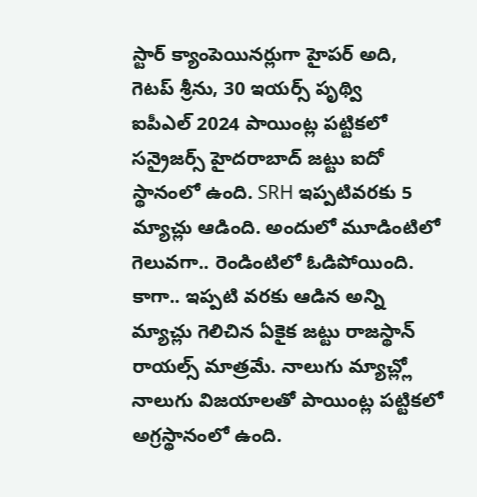స్టార్ క్యాంపెయినర్లుగా హైపర్ అది, గెటప్ శ్రీను, 30 ఇయర్స్ పృథ్వి
ఐపీఎల్ 2024 పాయింట్ల పట్టికలో సన్రైజర్స్ హైదరాబాద్ జట్టు ఐదో స్థానంలో ఉంది. SRH ఇప్పటివరకు 5 మ్యాచ్లు ఆడింది. అందులో మూడింటిలో గెలువగా.. రెండింటిలో ఓడిపోయింది. కాగా.. ఇప్పటి వరకు ఆడిన అన్ని మ్యాచ్లు గెలిచిన ఏకైక జట్టు రాజస్థాన్ రాయల్స్ మాత్రమే. నాలుగు మ్యాచ్ల్లో నాలుగు విజయాలతో పాయింట్ల పట్టికలో అగ్రస్థానంలో ఉంది.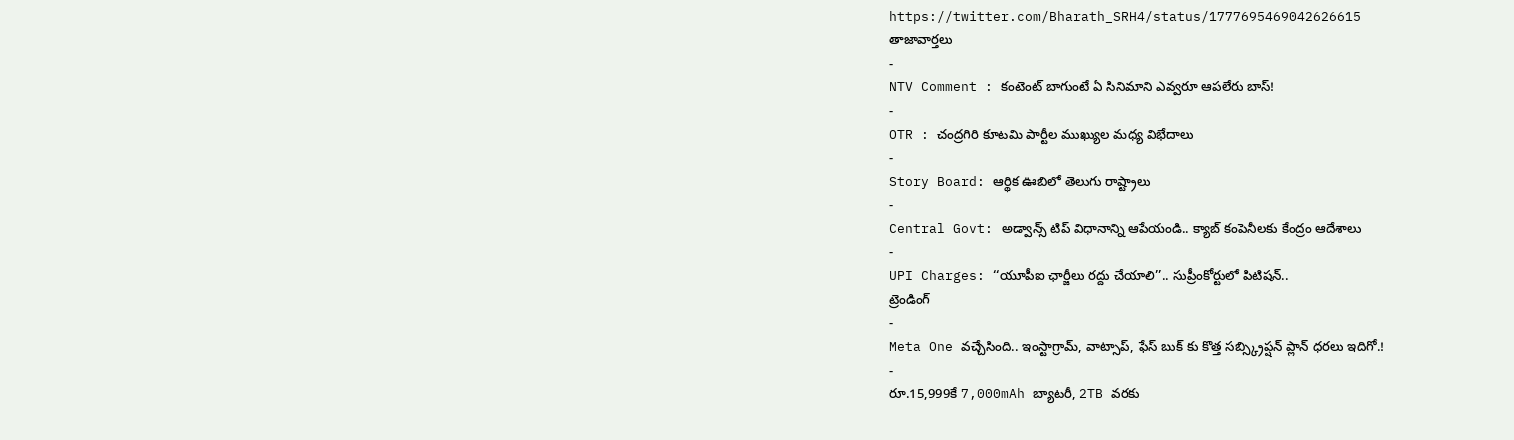https://twitter.com/Bharath_SRH4/status/1777695469042626615
తాజావార్తలు
-
NTV Comment : కంటెంట్ బాగుంటే ఏ సినిమాని ఎవ్వరూ ఆపలేరు బాస్!
-
OTR : చంద్రగిరి కూటమి పార్టీల ముఖ్యుల మధ్య విభేదాలు
-
Story Board: ఆర్థిక ఊబిలో తెలుగు రాష్ట్రాలు
-
Central Govt: అడ్వాన్స్ టిప్ విధానాన్ని ఆపేయండి.. క్యాబ్ కంపెనీలకు కేంద్రం ఆదేశాలు
-
UPI Charges: ‘‘యూపీఐ ఛార్జీలు రద్దు చేయాలి’’.. సుప్రీంకోర్టులో పిటిషన్..
ట్రెండింగ్
-
Meta One వచ్చేసింది.. ఇంస్టాగ్రామ్, వాట్సాప్, ఫేస్ బుక్ కు కొత్త సబ్స్క్రిప్షన్ ప్లాన్ ధరలు ఇదిగో.!
-
రూ.15,999కే 7,000mAh బ్యాటరీ, 2TB వరకు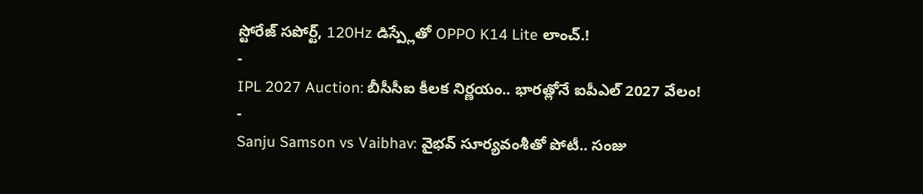స్టోరేజ్ సపోర్ట్, 120Hz డిస్ప్లేతో OPPO K14 Lite లాంచ్.!
-
IPL 2027 Auction: బీసీసీఐ కీలక నిర్ణయం.. భారత్లోనే ఐపీఎల్ 2027 వేలం!
-
Sanju Samson vs Vaibhav: వైభవ్ సూర్యవంశీతో పోటీ.. సంజు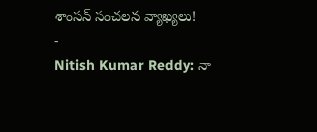శాంసన్ సంచలన వ్యాఖ్యలు!
-
Nitish Kumar Reddy: నా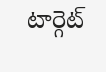టార్గెట్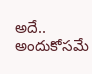అదే.. అందుకోసమే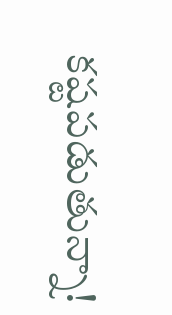కష్టపడుతున్నా!